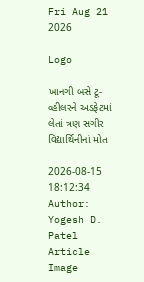Fri Aug 21 2026

Logo

ખાનગી બસે ટૂ-વ્હીલરને અડફેટમાં લેતાં ત્રણ સગીર વિદ્યાર્થિનીનાં મોત

2026-08-15 18:12:34
Author: Yogesh D. Patel
Article Image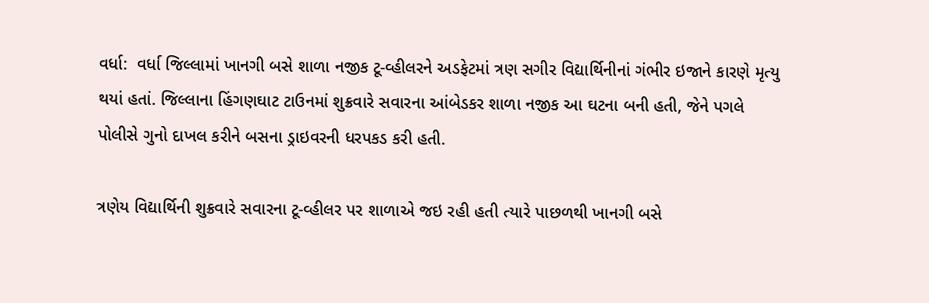વર્ધા:  વર્ધા જિલ્લામાં ખાનગી બસે શાળા નજીક ટૂ-વ્હીલરને અડફેટમાં ત્રણ સગીર વિદ્યાર્થિનીનાં ગંભીર ઇજાને કારણે મૃત્યુ થયાં હતાં. જિલ્લાના હિંગણઘાટ ટાઉનમાં શુક્રવારે સવારના આંબેડકર શાળા નજીક આ ઘટના બની હતી, જેને પગલે પોલીસે ગુનો દાખલ કરીને બસના ડ્રાઇવરની ધરપકડ કરી હતી.

ત્રણેય વિદ્યાર્થિની શુક્રવારે સવારના ટૂ-વ્હીલર પર શાળાએ જઇ રહી હતી ત્યારે પાછળથી ખાનગી બસે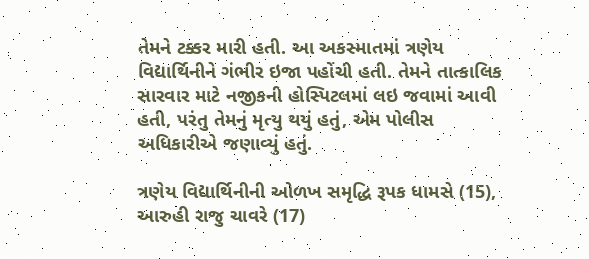તેમને ટક્કર મારી હતી. આ અકસ્માતમાં ત્રણેય વિદ્યાર્થિનીને ગંભીર ઇજા પહોંચી હતી. તેમને તાત્કાલિક સારવાર માટે નજીકની હોસ્પિટલમાં લઇ જવામાં આવી હતી, પરંતુ તેમનું મૃત્યુ થયું હતું, એમ પોલીસ અધિકારીએ જણાવ્યું હતું.

ત્રણેય વિદ્યાર્થિનીની ઓળખ સમૃદ્ધિ રૂપક ધામસે (15), આરુહી રાજુ ચાવરે (17)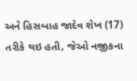અને હિસબાહ જાદેવ શેખ (17) તરીકે થઇ હતી, જેઓ નજીકના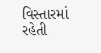વિસ્તારમાં રહેતી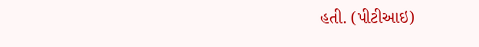હતી. (પીટીઆઇ)